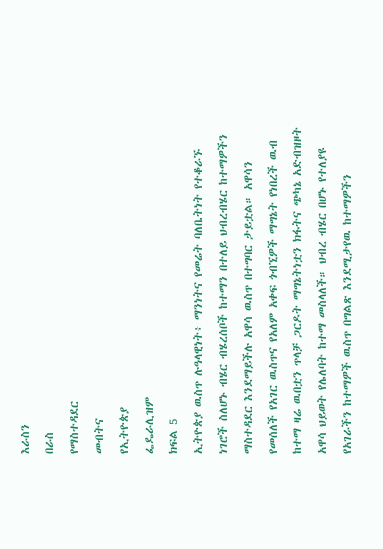እራስን
በራስ
የማስተዳደር
መብትና
የኢትዮጵያ
ፌዴራሊዝም
ክፍል 5
ኢትዮጵያ ዉስጥ ሉዓላዊነት፥ ማንነትና የመሬት ባለቤትነት የተቆራኙ ነገሮች ስለሆኑ ብሄር ብሄረሰቦች ከተማን በተለይ ህብረብሄር ከተማዎችን ማስተዳደር እንደማይችሉ አዋሳ ዉስጥ በተግባር ታይቷል። አዋሳን የመሰለች የአገር ዉስጥና የአለም አቀፍ ጎብኚዎች ማግኔት የነበረች ዉብ ከተማ ዛሬ ዉበቷን ጥላቻ ጋርዶት ማግኔትነቷን ክፋትና ጭካኔ አድብዝዞት አዋሳ ህይወት የሌለባት ከተማ መስላለች። ህብረ ብሄር በሆኑ የተለያዩ የአገራችን ከተማዎች ዉስጥ በግልጽ እንደሚታየዉ ከተማዎችን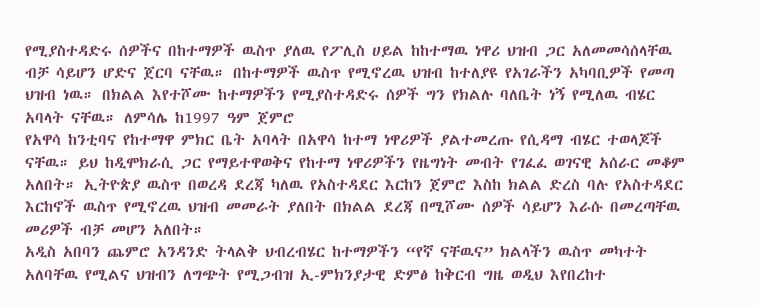የሚያስተዳድሩ ሰዎችና በከተማዎች ዉስጥ ያለዉ የፖሊስ ሀይል ከከተማዉ ነዋሪ ህዝብ ጋር አለመመሳሰላቸዉ ብቻ ሳይሆን ሆድና ጀርባ ናቸዉ። በከተማዎች ዉስጥ የሚኖረዉ ህዝብ ከተለያዩ የአገራችን አካባቢዎች የመጣ ህዝብ ነዉ። በክልል እየተሾሙ ከተማዎችን የሚያስተዳድሩ ሰዎች ግን የክልሉ ባለቤት ነኝ የሚለዉ ብሄር አባላት ናቸዉ። ለምሳሌ ከ1997 ዓም ጀምሮ
የአዋሳ ከንቲባና የከተማዋ ምክር ቤት አባላት በአዋሳ ከተማ ነዋሪዎች ያልተመረጡ የሲዳማ ብሄር ተወላጆች ናቸዉ። ይህ ከዲሞክራሲ ጋር የማይተዋወቅና የከተማ ነዋሪዎችን የዜግነት መብት የገፈፈ ወገናዊ አሰራር መቆም አለበት። ኢትዮጵያ ዉስጥ በወረዳ ደረጃ ካለዉ የአስተዳደር እርከን ጀምሮ እስከ ክልል ድረስ ባሉ የአስተዳደር እርከኖች ዉስጥ የሚኖረዉ ህዝብ መመራት ያለበት በክልል ደረጃ በሚሾሙ ሰዎች ሳይሆን እራሱ በመረጣቸዉ መሪዎች ብቻ መሆን አለበት።
አዲስ አበባን ጨምሮ አንዳንድ ትላልቅ ህብረብሄር ከተማዎችን “የኛ ናቸዉና” ክልላችን ዉስጥ መካተት አለባቸዉ የሚልና ህዝብን ለግጭት የሚጋብዝ ኢ-ምክንያታዊ ድምፅ ከቅርብ ግዜ ወዲህ እየበረከተ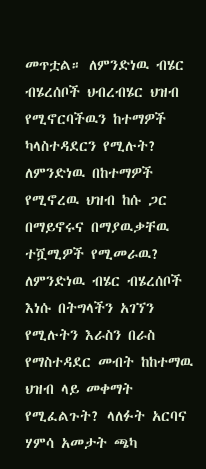መጥቷል። ለምንድነዉ ብሄር ብሄረሰቦች ህብረብሄር ህዝብ የሚኖርባችዉን ከተማዎች ካላስተዳደርን የሚሉት? ለምንድነዉ በከተማዎች የሚኖረዉ ህዝብ ከሱ ጋር በማይኖሩና በማያዉቃቸዉ ተሿሚዎች የሚመራዉ? ለምንድነዉ ብሄር ብሄረሰቦች እነሱ በትግላችን አገኘን የሚሉትን እራስን በራስ የማስተዳደር መብት ከከተማዉ ህዝብ ላይ መቀማት የሚፈልጉት? ላለፉት አርባና ሃምሳ አመታት ጫካ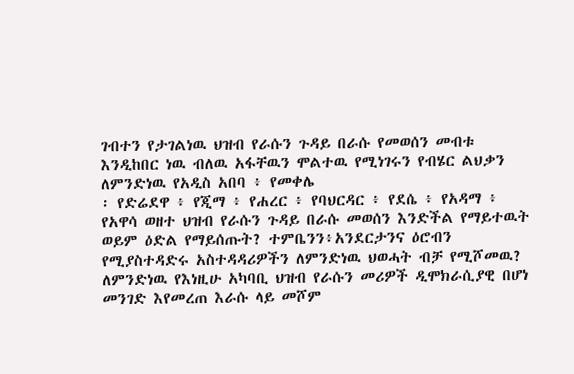ገብተን የታገልነዉ ህዝብ የራሱን ጉዳይ በራሱ የመወሰን መብቱ እንዲከበር ነዉ ብለዉ አፋቸዉን ሞልተዉ የሚነገሩን የብሄር ልህቃን ለምንድነዉ የአዲስ አበባ ፥ የመቀሌ
፡ የድሬደዋ ፥ የጂማ ፥ የሐረር ፥ የባህርዳር ፥ የደሴ ፥ የአዳማ ፥
የአዋሳ ወዘተ ህዝብ የራሱን ጉዳይ በራሱ መወሰን እንድችል የማይተዉት ወይም ዕድል የማይሰጡት? ተምቤንን፥አንደርታንና ዕሮብን የሚያስተዳድሩ አስተዳዳሪዎችን ለምንድነዉ ህወሓት ብቻ የሚሾመዉ? ለምንድነዉ የእነዚሁ አካባቢ ህዝብ የራሱን መሪዎች ዲሞክራሲያዊ በሆነ መንገድ እየመረጠ እራሱ ላይ መሾም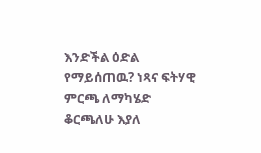እንድችል ዕድል የማይሰጠዉ? ነጻና ፍትሃዊ ምርጫ ለማካሄድ ቆርጫለሁ እያለ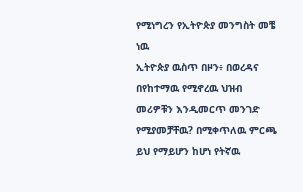የሚነግረን የኢትዮጵያ መንግስት መቼ ነዉ
ኢትዮጵያ ዉስጥ በዞን፥ በወረዳና በየከተማዉ የሚኖረዉ ህዝብ መሪዎቹን እንዲመርጥ መንገድ የሚያመቻቸዉ? በሚቀጥለዉ ምርጫ ይህ የማይሆን ከሆነ የትኛዉ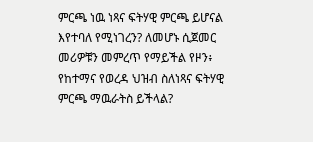ምርጫ ነዉ ነጻና ፍትሃዊ ምርጫ ይሆናል እየተባለ የሚነገረን? ለመሆኑ ሲጀመር መሪዎቹን መምረጥ የማይችል የዞን፥ የከተማና የወረዳ ህዝብ ስለነጻና ፍትሃዊ ምርጫ ማዉራትስ ይችላል?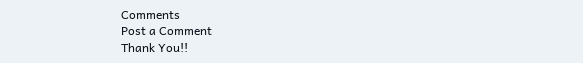Comments
Post a Comment
Thank You!!